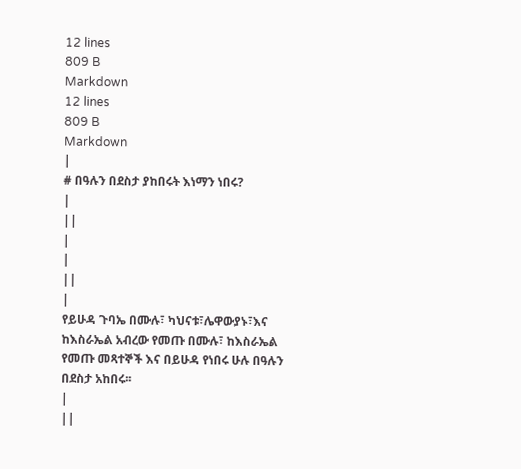12 lines
809 B
Markdown
12 lines
809 B
Markdown
|
# በዓሉን በደስታ ያከበሩት እነማን ነበሩ?
|
||
|
|
||
|
የይሁዳ ጉባኤ በሙሉ፣ ካህናቱ፣ሌዋውያኑ፣እና ከእስራኤል አብረው የመጡ በሙሉ፣ ከእስራኤል የመጡ መጻተኞች እና በይሁዳ የነበሩ ሁሉ በዓሉን በደስታ አከበሩ፡፡
|
||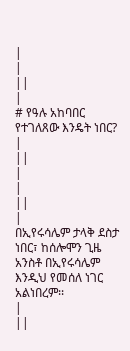|
|
||
|
# የዓሉ አከባበር የተገለጸው እንዴት ነበር?
|
||
|
|
||
|
በኢየሩሳሌም ታላቅ ደስታ ነበር፣ ከሰሎሞን ጊዜ አንስቶ በኢየሩሳሌም እንዲህ የመሰለ ነገር አልነበረም፡፡
|
||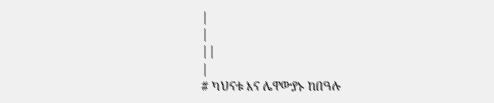|
|
||
|
# ካህናቱ እና ሌዋውያኑ ከበዓሉ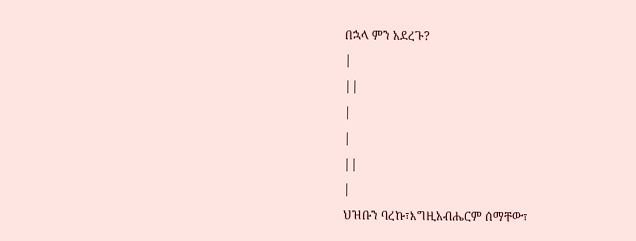በኋላ ምን አደረጉ?
|
||
|
|
||
|
ህዝቡን ባረኩ፣እግዚአብሔርም ሰማቸው፣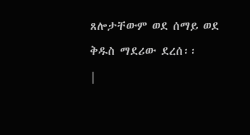ጸሎታቸውም ወደ ሰማይ ወደ ቅዱስ ማደሪው ደረሰ፡፡
|